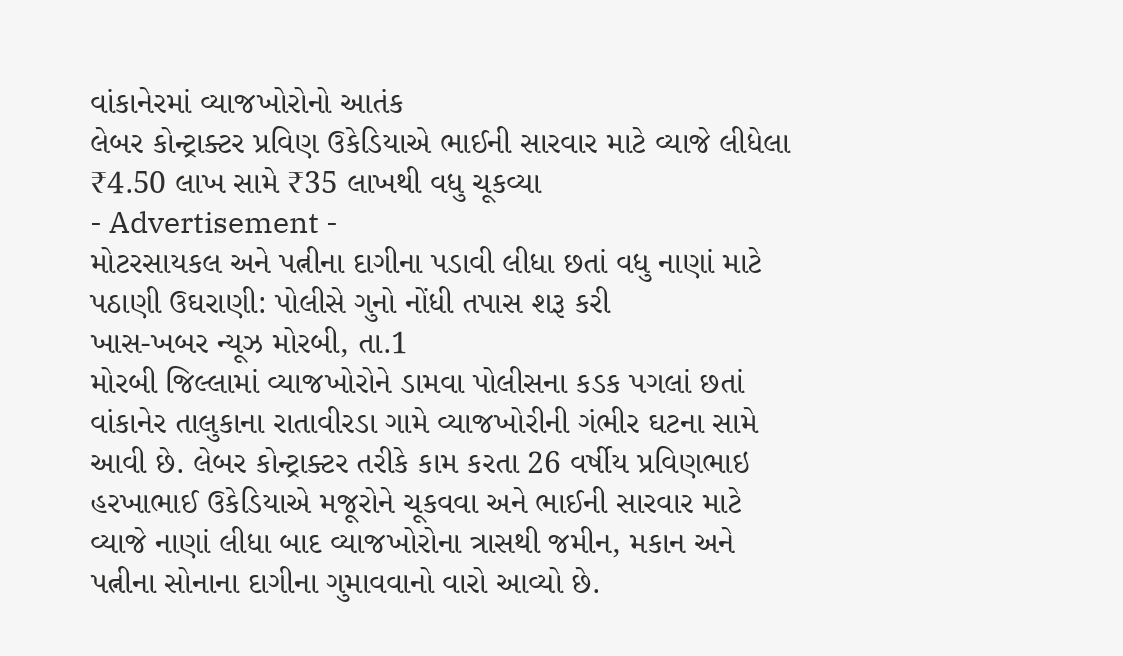વાંકાનેરમાં વ્યાજખોરોનો આતંક
લેબર કોન્ટ્રાક્ટર પ્રવિણ ઉકેડિયાએ ભાઈની સારવાર માટે વ્યાજે લીધેલા ₹4.50 લાખ સામે ₹35 લાખથી વધુ ચૂકવ્યા
- Advertisement -
મોટરસાયકલ અને પત્નીના દાગીના પડાવી લીધા છતાં વધુ નાણાં માટે પઠાણી ઉઘરાણી: પોલીસે ગુનો નોંધી તપાસ શરૂ કરી
ખાસ-ખબર ન્યૂઝ મોરબી, તા.1
મોરબી જિલ્લામાં વ્યાજખોરોને ડામવા પોલીસના કડક પગલાં છતાં વાંકાનેર તાલુકાના રાતાવીરડા ગામે વ્યાજખોરીની ગંભીર ઘટના સામે આવી છે. લેબર કોન્ટ્રાક્ટર તરીકે કામ કરતા 26 વર્ષીય પ્રવિણભાઇ હરખાભાઈ ઉકેડિયાએ મજૂરોને ચૂકવવા અને ભાઈની સારવાર માટે વ્યાજે નાણાં લીધા બાદ વ્યાજખોરોના ત્રાસથી જમીન, મકાન અને પત્નીના સોનાના દાગીના ગુમાવવાનો વારો આવ્યો છે.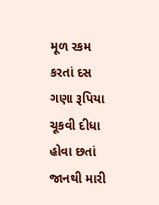મૂળ રકમ કરતાં દસ ગણા રૂપિયા ચૂકવી દીધા હોવા છતાં જાનથી મારી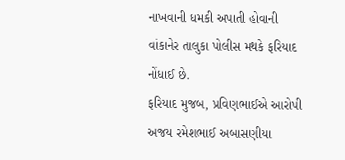નાખવાની ધમકી અપાતી હોવાની વાંકાનેર તાલુકા પોલીસ મથકે ફરિયાદ નોંધાઈ છે.
ફરિયાદ મુજબ, પ્રવિણભાઈએ આરોપી અજય રમેશભાઈ અબાસણીયા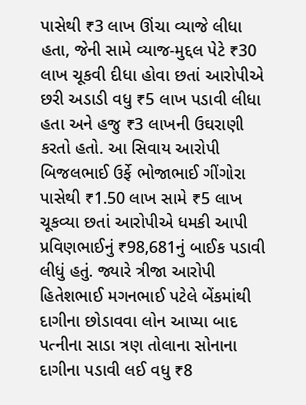પાસેથી ₹3 લાખ ઊંચા વ્યાજે લીધા હતા, જેની સામે વ્યાજ-મુદ્દલ પેટે ₹30 લાખ ચૂકવી દીધા હોવા છતાં આરોપીએ છરી અડાડી વધુ ₹5 લાખ પડાવી લીધા હતા અને હજુ ₹3 લાખની ઉઘરાણી કરતો હતો. આ સિવાય આરોપી બિજલભાઈ ઉર્ફે ભોજાભાઈ ગીંગોરા પાસેથી ₹1.50 લાખ સામે ₹5 લાખ ચૂકવ્યા છતાં આરોપીએ ધમકી આપી પ્રવિણભાઈનું ₹98,681નું બાઈક પડાવી લીધું હતું. જ્યારે ત્રીજા આરોપી હિતેશભાઈ મગનભાઈ પટેલે બેંકમાંથી દાગીના છોડાવવા લોન આપ્યા બાદ પત્નીના સાડા ત્રણ તોલાના સોનાના દાગીના પડાવી લઈ વધુ ₹8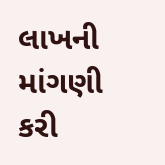લાખની માંગણી કરી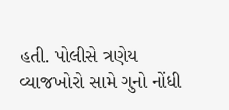હતી. પોલીસે ત્રણેય વ્યાજખોરો સામે ગુનો નોંધી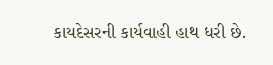કાયદેસરની કાર્યવાહી હાથ ધરી છે.